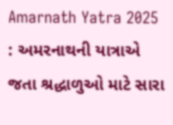Amarnath Yatra 2025 : અમરનાથની યાત્રાએ જતા શ્રદ્ધાળુઓ માટે સારા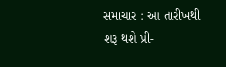સમાચાર : આ તારીખથી શરૂ થશે પ્રી-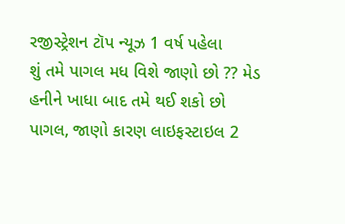રજીસ્ટ્રેશન ટૉપ ન્યૂઝ 1 વર્ષ પહેલા
શું તમે પાગલ મધ વિશે જાણો છો ?? મેડ હનીને ખાધા બાદ તમે થઈ શકો છો પાગલ, જાણો કારણ લાઇફસ્ટાઇલ 2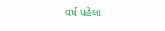વર્ષ પહેલા